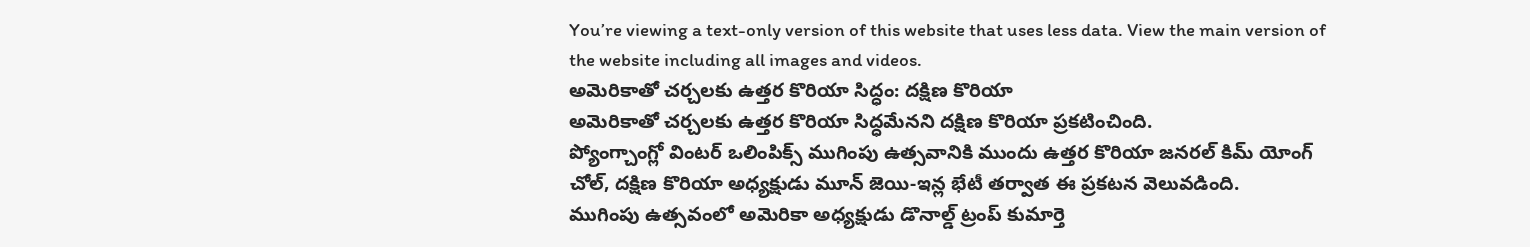You’re viewing a text-only version of this website that uses less data. View the main version of the website including all images and videos.
అమెరికాతో చర్చలకు ఉత్తర కొరియా సిద్ధం: దక్షిణ కొరియా
అమెరికాతో చర్చలకు ఉత్తర కొరియా సిద్ధమేనని దక్షిణ కొరియా ప్రకటించింది.
ప్యోంగ్చాంగ్లో వింటర్ ఒలింపిక్స్ ముగింపు ఉత్సవానికి ముందు ఉత్తర కొరియా జనరల్ కిమ్ యోంగ్ చోల్, దక్షిణ కొరియా అధ్యక్షుడు మూన్ జెయి-ఇన్ల భేటీ తర్వాత ఈ ప్రకటన వెలువడింది.
ముగింపు ఉత్సవంలో అమెరికా అధ్యక్షుడు డొనాల్డ్ ట్రంప్ కుమార్తె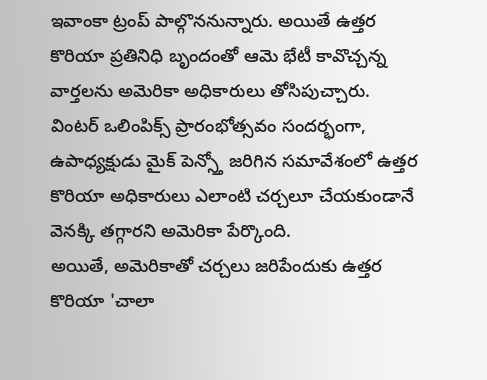ఇవాంకా ట్రంప్ పాల్గొననున్నారు. అయితే ఉత్తర కొరియా ప్రతినిధి బృందంతో ఆమె భేటీ కావొచ్చన్న వార్తలను అమెరికా అధికారులు తోసిపుచ్చారు.
వింటర్ ఒలింపిక్స్ ప్రారంభోత్సవం సందర్భంగా, ఉపాధ్యక్షుడు మైక్ పెన్స్తో జరిగిన సమావేశంలో ఉత్తర కొరియా అధికారులు ఎలాంటి చర్చలూ చేయకుండానే వెనక్కి తగ్గారని అమెరికా పేర్కొంది.
అయితే, అమెరికాతో చర్చలు జరిపేందుకు ఉత్తర కొరియా 'చాలా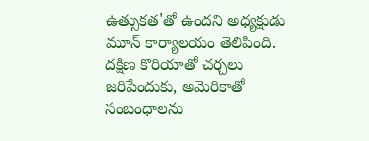ఉత్సుకత'తో ఉందని అధ్యక్షుడు మూన్ కార్యాలయం తెలిపింది.
దక్షిణ కొరియాతో చర్చలు జరిపేందుకు, అమెరికాతో సంబంధాలను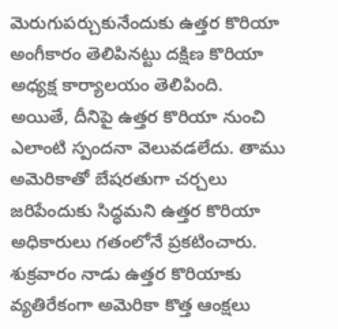మెరుగుపర్చుకునేందుకు ఉత్తర కొరియా అంగీకారం తెలిపినట్టు దక్షిణ కొరియా అధ్యక్ష కార్యాలయం తెలిపింది.
అయితే, దీనిపై ఉత్తర కొరియా నుంచి ఎలాంటి స్పందనా వెలువడలేదు. తాము అమెరికాతో బేషరతుగా చర్చలు జరిపేందుకు సిద్ధమని ఉత్తర కొరియా అధికారులు గతంలోనే ప్రకటించారు.
శుక్రవారం నాడు ఉత్తర కొరియాకు వ్యతిరేకంగా అమెరికా కొత్త ఆంక్షలు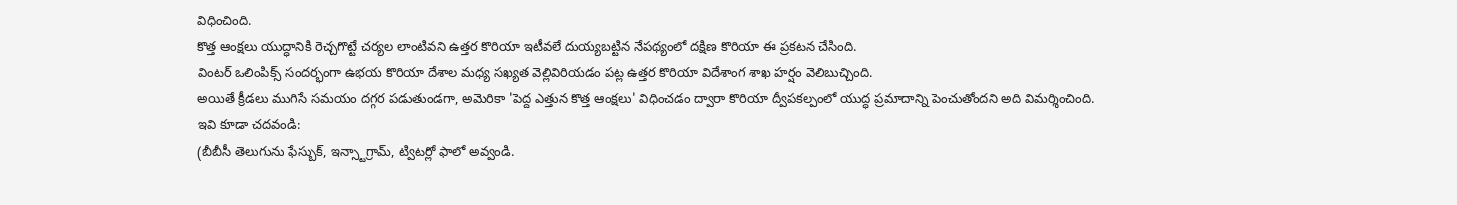విధించింది.
కొత్త ఆంక్షలు యుద్ధానికి రెచ్చగొట్టే చర్యల లాంటివని ఉత్తర కొరియా ఇటీవలే దుయ్యబట్టిన నేపథ్యంలో దక్షిణ కొరియా ఈ ప్రకటన చేసింది.
వింటర్ ఒలింపిక్స్ సందర్భంగా ఉభయ కొరియా దేశాల మధ్య సఖ్యత వెల్లివిరియడం పట్ల ఉత్తర కొరియా విదేశాంగ శాఖ హర్షం వెలిబుచ్చింది.
అయితే క్రీడలు ముగిసే సమయం దగ్గర పడుతుండగా, అమెరికా 'పెద్ద ఎత్తున కొత్త ఆంక్షలు' విధించడం ద్వారా కొరియా ద్వీపకల్పంలో యుద్ధ ప్రమాదాన్ని పెంచుతోందని అది విమర్శించింది.
ఇవి కూడా చదవండి:
(బీబీసీ తెలుగును ఫేస్బుక్, ఇన్స్టాగ్రామ్, ట్విటర్లో ఫాలో అవ్వండి.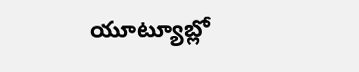యూట్యూబ్లో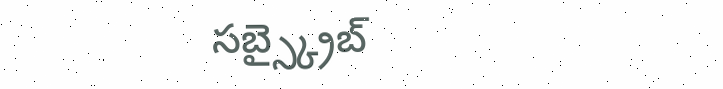సబ్స్క్రైబ్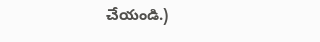చేయండి.)